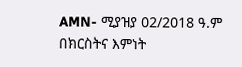AMN- ሚያዝያ 02/2018 ዓ.ም
በክርስትና እምነት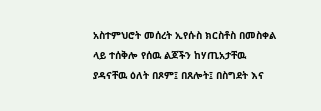አስተምህሮት መሰረት ኢየሱስ ክርስቶስ በመስቀል ላይ ተሰቅሎ የሰዉ ልጆችን ከሃጢአታቸዉ ያዳናቸዉ ዕለት በጾም፤ በጸሎት፤ በስግደት እና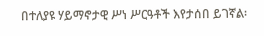በተለያዩ ሃይማኖታዊ ሥነ ሥርዓቶች እየታሰበ ይገኛል፡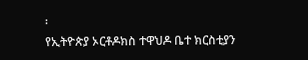፡
የኢትዮጵያ ኦርቶዶክስ ተዋህዶ ቤተ ክርስቲያን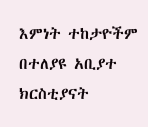እምነት ተከታዮችም በተለያዩ አቢያተ ክርስቲያናት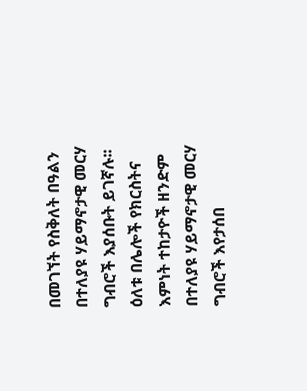በመገኘት የስቅለት በዓልን በተለያዩ ሃይማኖታዊ መርሃ ግብሮች እያሰቡት ይገኛሉ፡፡
ዕለቱ በሌሎች የክርስትና እምነት ተከታዮች ዘንድም በተለያዩ ሃይማኖታዊ መርሃ ግብሮች እየታሰበ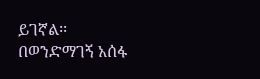ይገኛል፡፡
በወንድማገኝ አሰፋ